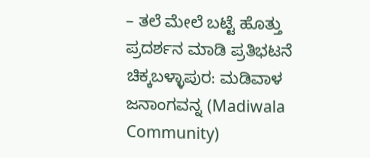– ತಲೆ ಮೇಲೆ ಬಟ್ಟೆ ಹೊತ್ತು ಪ್ರದರ್ಶನ ಮಾಡಿ ಪ್ರತಿಭಟನೆ
ಚಿಕ್ಕಬಳ್ಳಾಪುರ: ಮಡಿವಾಳ ಜನಾಂಗವನ್ನ (Madiwala Community)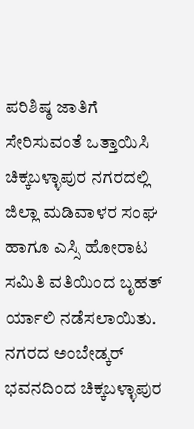ಪರಿಶಿಷ್ಠ ಜಾತಿಗೆ ಸೇರಿಸುವಂತೆ ಒತ್ತಾಯಿಸಿ ಚಿಕ್ಕಬಳ್ಳಾಪುರ ನಗರದಲ್ಲಿ ಜಿಲ್ಲಾ ಮಡಿವಾಳರ ಸಂಘ ಹಾಗೂ ಎಸ್ಸಿ ಹೋರಾಟ ಸಮಿತಿ ವತಿಯಿಂದ ಬೃಹತ್ ರ್ಯಾಲಿ ನಡೆಸಲಾಯಿತು.
ನಗರದ ಅಂಬೇಡ್ಕರ್ ಭವನದಿಂದ ಚಿಕ್ಕಬಳ್ಳಾಪುರ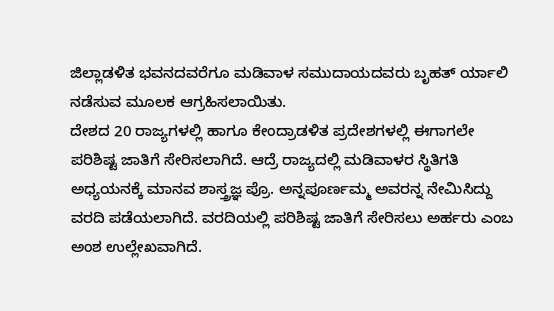ಜಿಲ್ಲಾಡಳಿತ ಭವನದವರೆಗೂ ಮಡಿವಾಳ ಸಮುದಾಯದವರು ಬೃಹತ್ ರ್ಯಾಲಿ ನಡೆಸುವ ಮೂಲಕ ಆಗ್ರಹಿಸಲಾಯಿತು.
ದೇಶದ 20 ರಾಜ್ಯಗಳಲ್ಲಿ ಹಾಗೂ ಕೇಂದ್ರಾಡಳಿತ ಪ್ರದೇಶಗಳಲ್ಲಿ ಈಗಾಗಲೇ ಪರಿಶಿಷ್ಟ ಜಾತಿಗೆ ಸೇರಿಸಲಾಗಿದೆ. ಆದ್ರೆ ರಾಜ್ಯದಲ್ಲಿ ಮಡಿವಾಳರ ಸ್ಥಿತಿಗತಿ ಅಧ್ಯಯನಕ್ಕೆ ಮಾನವ ಶಾಸ್ತ್ರಜ್ಞ ಪ್ರೊ. ಅನ್ನಪೂರ್ಣಮ್ಮ ಅವರನ್ನ ನೇಮಿಸಿದ್ದು ವರದಿ ಪಡೆಯಲಾಗಿದೆ. ವರದಿಯಲ್ಲಿ ಪರಿಶಿಷ್ಟ ಜಾತಿಗೆ ಸೇರಿಸಲು ಅರ್ಹರು ಎಂಬ ಅಂಶ ಉಲ್ಲೇಖವಾಗಿದೆ.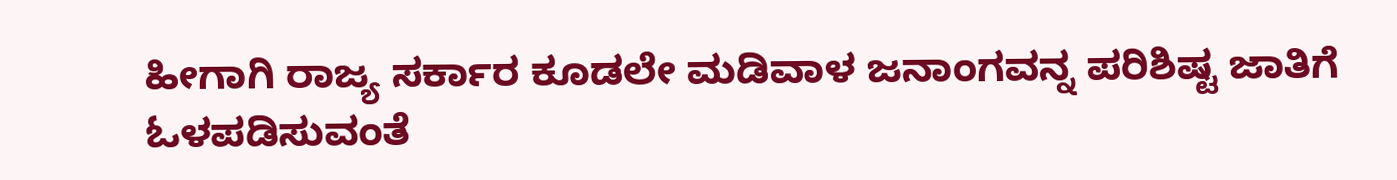ಹೀಗಾಗಿ ರಾಜ್ಯ ಸರ್ಕಾರ ಕೂಡಲೇ ಮಡಿವಾಳ ಜನಾಂಗವನ್ನ ಪರಿಶಿಷ್ಟ ಜಾತಿಗೆ ಓಳಪಡಿಸುವಂತೆ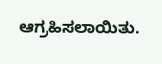ಆಗ್ರಹಿಸಲಾಯಿತು.